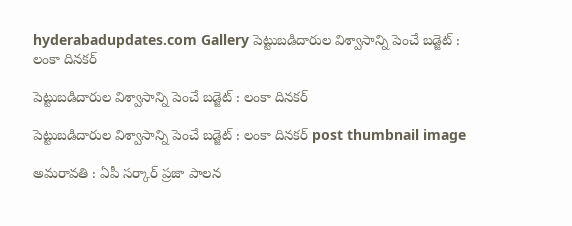hyderabadupdates.com Gallery పెట్టుబడిదారుల విశ్వాసాన్ని పెంచే బడ్జెట్ : లంకా దిన‌క‌ర్

పెట్టుబడిదారుల విశ్వాసాన్ని పెంచే బడ్జెట్ : లంకా దిన‌క‌ర్

పెట్టుబడిదారుల విశ్వాసాన్ని పెంచే బడ్జెట్ : లంకా దిన‌క‌ర్ post thumbnail image

అమ‌రావ‌తి : ఏపీ స‌ర్కార్ ప్ర‌జా పాల‌న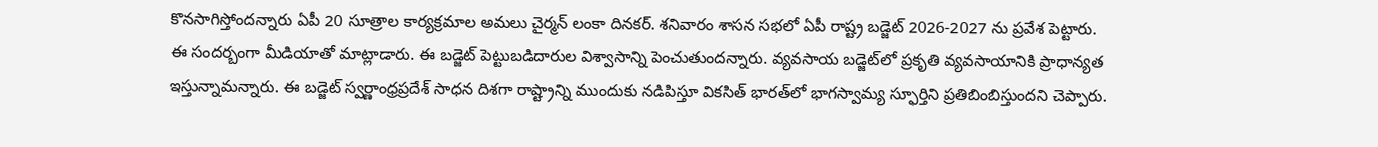కొన‌సాగిస్తోంద‌న్నారు ఏపీ 20 సూత్రాల కార్య‌క్ర‌మాల అమ‌లు చైర్మ‌న్ లంకా దిన‌క‌ర్. శ‌నివారం శాస‌న స‌భ‌లో ఏపీ రాష్ట్ర బ‌డ్జెట్ 2026-2027 ను ప్ర‌వేశ పెట్టారు. ఈ సంద‌ర్బంగా మీడియాతో మాట్లాడారు. ఈ బ‌డ్జెట్ పెట్టుబ‌డిదారుల విశ్వాసాన్ని పెంచుతుంద‌న్నారు. వ్యవసాయ బడ్జెట్‌లో ప్రకృతి వ్యవసాయానికి ప్రాధాన్యత ఇస్తున్నామ‌న్నారు. ఈ బడ్జెట్ స్వర్ణాంధ్రప్రదేశ్ సాధన దిశగా రాష్ట్రాన్ని ముందుకు నడిపిస్తూ వికసిత్ భారత్‌లో భాగస్వామ్య స్ఫూర్తిని ప్రతిబింబిస్తుందని చెప్పారు.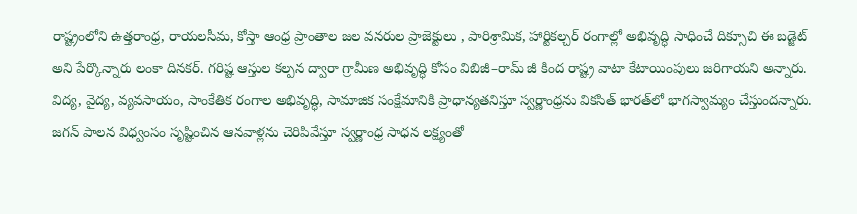రాష్ట్రంలోని ఉత్తరాంధ్ర, రాయలసీమ, కోస్తా ఆంధ్ర ప్రాంతాల జల వనరుల ప్రాజెక్టులు , పారిశ్రామిక, హార్టికల్చర్ రంగాల్లో అభివృద్ధి సాధించే దిక్సూచి ఈ బడ్జెట్ అని పేర్కొన్నారు లంకా దిన‌క‌ర్. గరిష్ట ఆస్తుల కల్పన ద్వారా గ్రామీణ అభివృద్ధి కోసం విబిజీ–రామ్ జీ కింద రాష్ట్ర వాటా కేటాయింపులు జరిగాయని అన్నారు. విద్య, వైద్య, వ్యవసాయం, సాంకేతిక రంగాల అభివృద్ధి, సామాజిక సంక్షేమానికి ప్రాధాన్యతనిస్తూ స్వర్ణాంధ్రను వికసిత్ భారత్‌లో భాగస్వామ్యం చేస్తుంద‌న్నారు.
జగన్ పాలన విధ్వంసం సృష్టించిన ఆనవాళ్లను చెరిపివేస్తూ స్వర్ణాంధ్ర సాధన లక్ష్యంతో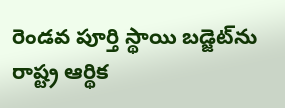రెండవ పూర్తి స్థాయి బడ్జెట్‌ను రాష్ట్ర ఆర్థిక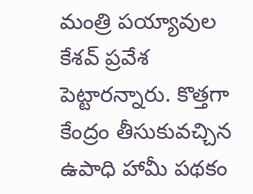మంత్రి ప‌య్యావుల కేశ‌వ్ ప్ర‌వేశ పెట్టార‌న్నారు. కొత్త‌గా కేంద్రం తీసుకువ‌చ్చిన ఉపాధి హామీ ప‌థ‌కం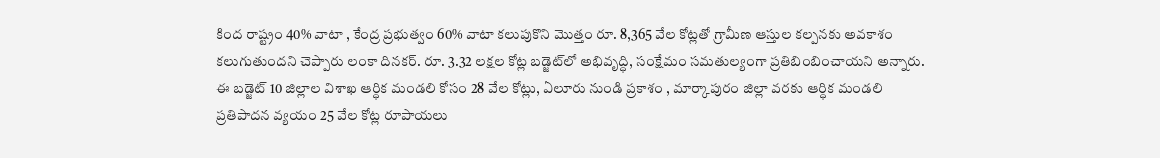కింద రాష్ట్రం 40% వాటా , కేంద్ర ప్రభుత్వం 60% వాటా కలుపుకొని మొత్తం రూ. 8,365 వేల కోట్లతో గ్రామీణ ఆస్తుల కల్పనకు అవకాశం కలుగుతుందని చెప్పారు లంకా దిన‌క‌ర్. రూ. 3.32 లక్షల కోట్ల బడ్జెట్‌లో అభివృద్ధి, సంక్షేమం సమతుల్యంగా ప్రతిబింబించాయని అన్నారు. ఈ బడ్జెట్ 10 జిల్లాల విశాఖ ఆర్ధిక మండలి కోసం 28 వేల కోట్లు, ఏలూరు నుండి ప్రకాశం , మార్కాపురం జిల్లా వరకు ఆర్ధిక మండలి ప్రతిపాదన వ్యయం 25 వేల కోట్ల రూపాయలు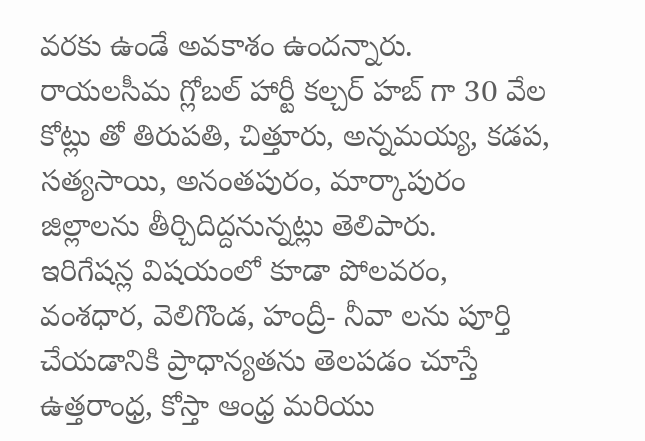వరకు ఉండే అవకాశం ఉంద‌న్నారు. రాయ‌ల‌సీమ గ్లోబల్ హార్టీ కల్చర్ హబ్ గా 30 వేల కోట్లు తో తిరుపతి, చిత్తూరు, అన్నమయ్య, కడప, సత్యసాయి, అనంతపురం, మార్కాపురం జిల్లాలను తీర్చిదిద్దనున్నట్లు తెలిపారు.
ఇరిగేషన్ల విషయంలో కూడా పోలవరం, వంశధార, వెలిగొండ, హంద్రీ- నీవా లను పూర్తి చేయడానికి ప్రాధాన్యతను తెలపడం చూస్తే ఉత్తరాంధ్ర, కోస్తా ఆంధ్ర మరియు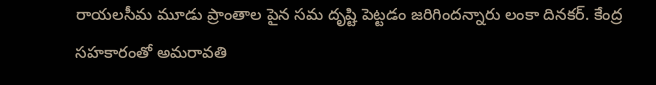రాయలసీమ మూడు ప్రాంతాల పైన సమ దృష్టి పెట్టడం జరిగిందన్నారు లంకా దిన‌క‌ర్. కేంద్ర సహకారంతో అమరావతి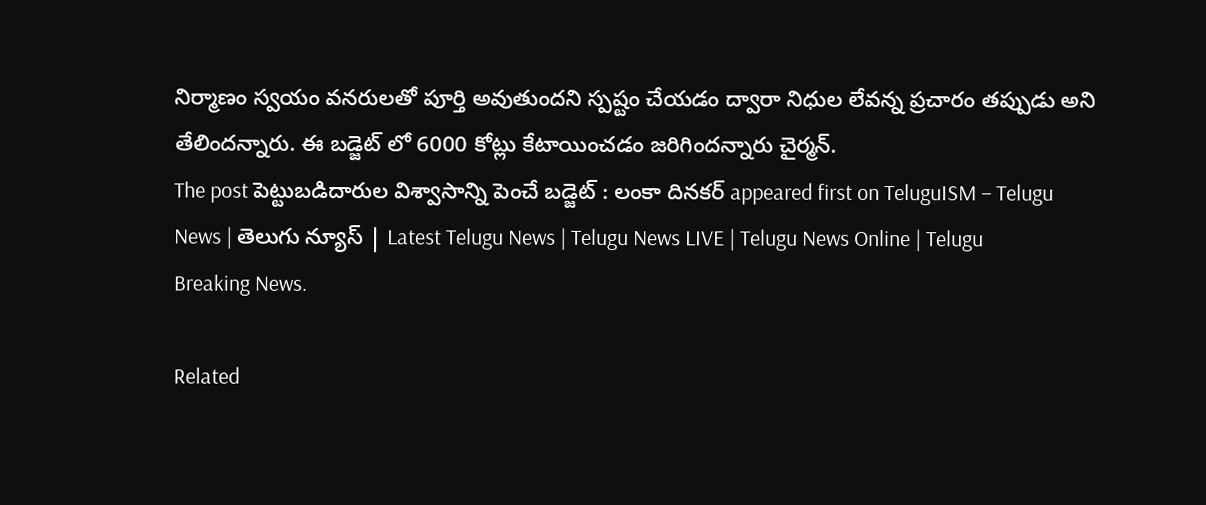నిర్మాణం స్వయం వనరులతో పూర్తి అవుతుందని స్పష్టం చేయడం ద్వారా నిధుల లేవన్న ప్రచారం తప్పుడు అని తేలిందన్నారు. ఈ బడ్జెట్ లో 6000 కోట్లు కేటాయించడం జరిగిందన్నారు చైర్మ‌న్.
The post పెట్టుబడిదారుల విశ్వాసాన్ని పెంచే బడ్జెట్ : లంకా దిన‌క‌ర్ appeared first on TeluguISM – Telugu News | తెలుగు న్యూస్ | Latest Telugu News | Telugu News LIVE | Telugu News Online | Telugu Breaking News.

Related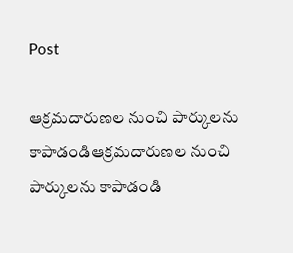Post

ఆక్ర‌మ‌దారుణల నుంచి పార్కుల‌ను కాపాడండిఆక్ర‌మ‌దారుణల నుంచి పార్కుల‌ను కాపాడండి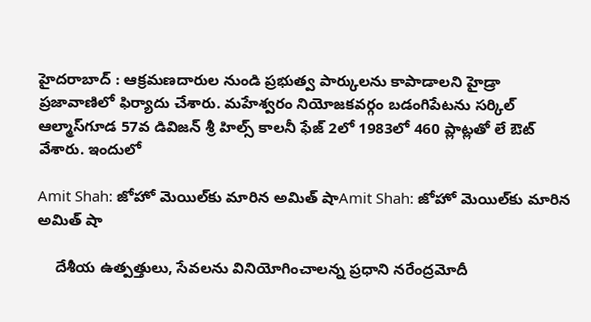హైద‌రాబాద్ : ఆక్ర‌మ‌ణ‌దారుల నుండి ప్ర‌భుత్వ పార్కుల‌ను కాపాడాల‌ని హైడ్రా ప్ర‌జావాణిలో ఫిర్యాదు చేశారు. మ‌హేశ్వ‌రం నియోజ‌క‌వ‌ర్గం బ‌డంగిపేటను స‌ర్కిల్ ఆల్మాస్‌గూడ 57వ డివిజ‌న్ శ్రీ హిల్స్ కాల‌నీ ఫేజ్ 2లో 1983లో 460 ప్లాట్ల‌తో లే ఔట్ వేశారు. ఇందులో

Amit Shah: జోహో మెయిల్‌కు మారిన అమిత్‌ షాAmit Shah: జోహో మెయిల్‌కు మారిన అమిత్‌ షా

    దేశీయ ఉత్పత్తులు, సేవలను వినియోగించాలన్న ప్రధాని నరేంద్రమోదీ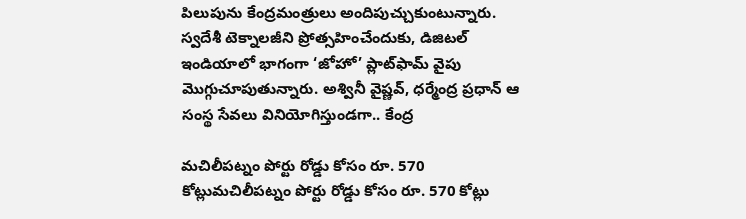పిలుపును కేంద్రమంత్రులు అందిపుచ్చుకుంటున్నారు. స్వదేశీ టెక్నాలజీని ప్రోత్సహించేందుకు, డిజిటల్ ఇండియాలో భాగంగా ‘జోహో’ ప్లాట్‌ఫామ్‌ వైపు మొగ్గుచూపుతున్నారు. అశ్వినీ వైష్ణవ్, ధర్మేంద్ర ప్రధాన్ ఆ సంస్థ సేవలు వినియోగిస్తుండగా.. కేంద్ర

మ‌చిలీప‌ట్నం పోర్టు రోడ్డు కోసం రూ. 570 కోట్లుమ‌చిలీప‌ట్నం పోర్టు రోడ్డు కోసం రూ. 570 కోట్లు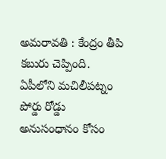అమ‌రావ‌తి : కేంద్రం తీపి క‌బురు చెప్పింది. ఏపీలోని మ‌చిలీప‌ట్నం పోర్డు రోడ్డు అనుసంధానం కోసం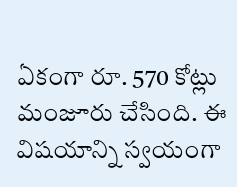ఏకంగా రూ. 570 కోట్లు మంజూరు చేసింది. ఈ విష‌యాన్ని స్వ‌యంగా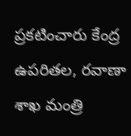ప్ర‌క‌టించారు కేంద్ర ఉపరిత‌ల, ర‌వాణా శాఖ మంత్రి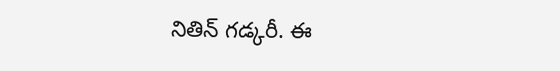నితిన్ గ‌డ్క‌రీ. ఈ